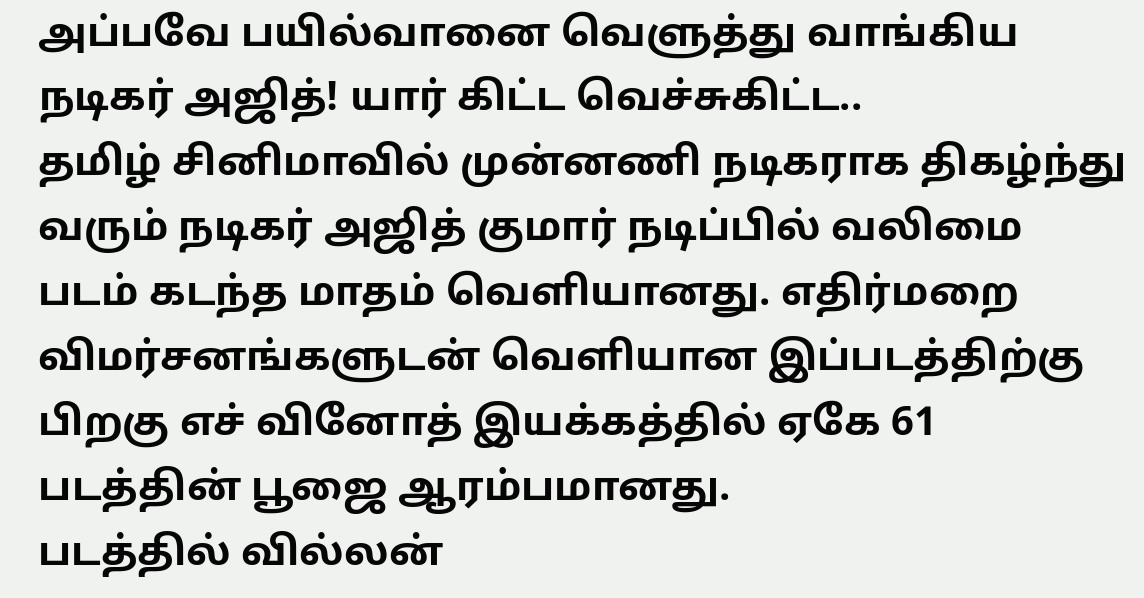அப்பவே பயில்வானை வெளுத்து வாங்கிய நடிகர் அஜித்! யார் கிட்ட வெச்சுகிட்ட..
தமிழ் சினிமாவில் முன்னணி நடிகராக திகழ்ந்து வரும் நடிகர் அஜித் குமார் நடிப்பில் வலிமை படம் கடந்த மாதம் வெளியானது. எதிர்மறை விமர்சனங்களுடன் வெளியான இப்படத்திற்கு பிறகு எச் வினோத் இயக்கத்தில் ஏகே 61 படத்தின் பூஜை ஆரம்பமானது.
படத்தில் வில்லன்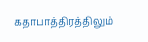கதாபாத்திரத்திலும்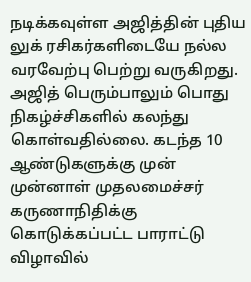நடிக்கவுள்ள அஜித்தின் புதிய லுக் ரசிகர்களிடையே நல்ல வரவேற்பு பெற்று வருகிறது. அஜித் பெரும்பாலும் பொது நிகழ்ச்சிகளில் கலந்து கொள்வதில்லை. கடந்த 10 ஆண்டுகளுக்கு முன் முன்னாள் முதலமைச்சர் கருணாநிதிக்கு கொடுக்கப்பட்ட பாராட்டு விழாவில்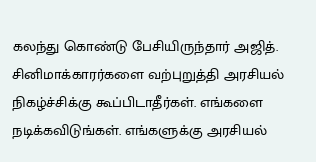கலந்து கொண்டு பேசியிருந்தார் அஜித்.
சினிமாக்காரர்களை வற்புறுத்தி அரசியல் நிகழ்ச்சிக்கு கூப்பிடாதீர்கள். எங்களை நடிக்கவிடுங்கள். எங்களுக்கு அரசியல்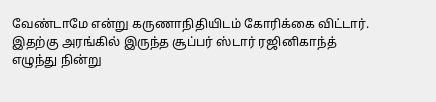வேண்டாமே என்று கருணாநிதியிடம் கோரிக்கை விட்டார்.
இதற்கு அரங்கில் இருந்த சூப்பர் ஸ்டார் ரஜினிகாந்த் எழுந்து நின்று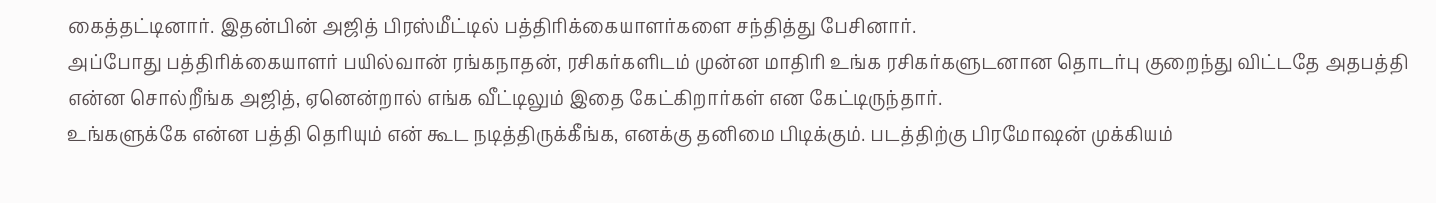கைத்தட்டினார். இதன்பின் அஜித் பிரஸ்மீட்டில் பத்திரிக்கையாளர்களை சந்தித்து பேசினார்.
அப்போது பத்திரிக்கையாளர் பயில்வான் ரங்கநாதன், ரசிகர்களிடம் முன்ன மாதிரி உங்க ரசிகர்களுடனான தொடர்பு குறைந்து விட்டதே அதபத்தி என்ன சொல்றீங்க அஜித், ஏனென்றால் எங்க வீட்டிலும் இதை கேட்கிறார்கள் என கேட்டிருந்தார்.
உங்களுக்கே என்ன பத்தி தெரியும் என் கூட நடித்திருக்கீங்க, எனக்கு தனிமை பிடிக்கும். படத்திற்கு பிரமோஷன் முக்கியம்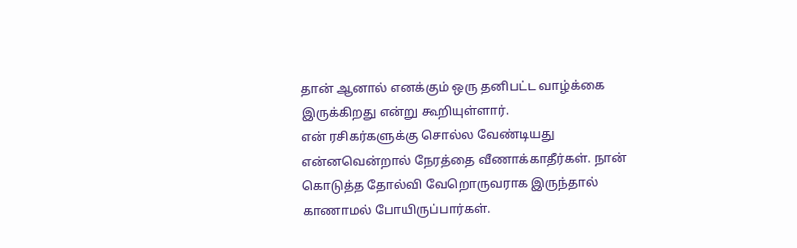தான் ஆனால் எனக்கும் ஒரு தனிபட்ட வாழ்க்கை இருக்கிறது என்று கூறியுள்ளார்.
என் ரசிகர்களுக்கு சொல்ல வேண்டியது என்னவென்றால் நேரத்தை வீணாக்காதீர்கள். நான் கொடுத்த தோல்வி வேறொருவராக இருந்தால் காணாமல் போயிருப்பார்கள்.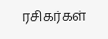ரசிகர்கள்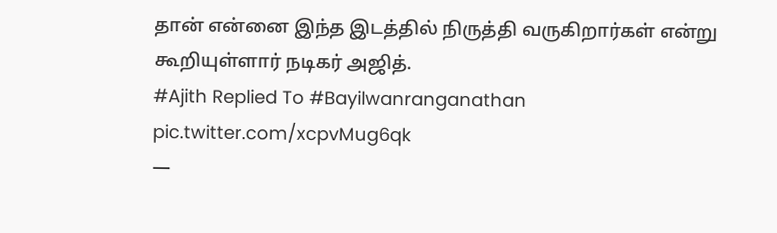தான் என்னை இந்த இடத்தில் நிருத்தி வருகிறார்கள் என்று கூறியுள்ளார் நடிகர் அஜித்.
#Ajith Replied To #Bayilwanranganathan pic.twitter.com/xcpvMug6qk
—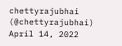chettyrajubhai (@chettyrajubhai) April 14, 2022